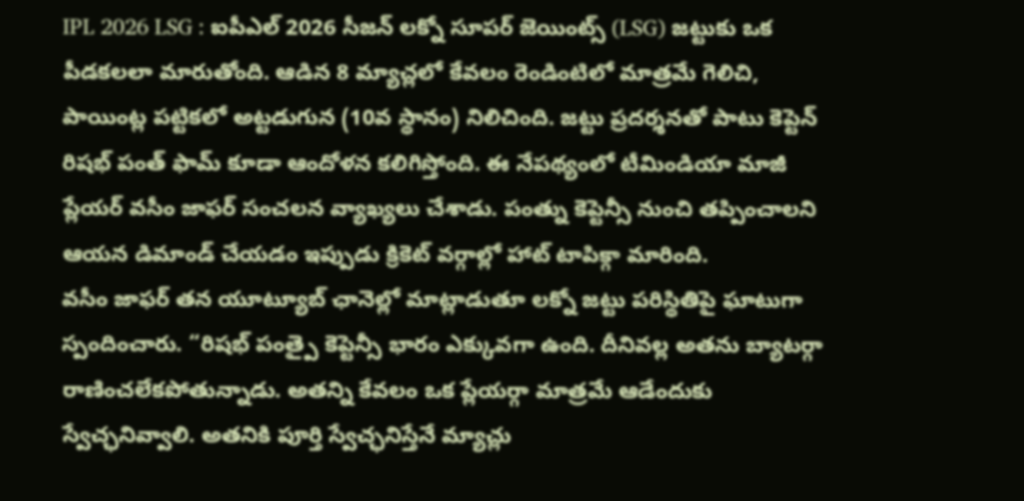IPL 2026 LSG : ఐపీఎల్ 2026 సీజన్ లక్నో సూపర్ జెయింట్స్ (LSG) జట్టుకు ఒక పీడకలలా మారుతోంది. ఆడిన 8 మ్యాచ్లలో కేవలం రెండింటిలో మాత్రమే గెలిచి, పాయింట్ల పట్టికలో అట్టడుగున (10వ స్థానం) నిలిచింది. జట్టు ప్రదర్శనతో పాటు కెప్టెన్ రిషభ్ పంత్ ఫామ్ కూడా ఆందోళన కలిగిస్తోంది. ఈ నేపథ్యంలో టీమిండియా మాజీ ప్లేయర్ వసీం జాఫర్ సంచలన వ్యాఖ్యలు చేశాడు. పంత్ను కెప్టెన్సీ నుంచి తప్పించాలని ఆయన డిమాండ్ చేయడం ఇప్పుడు క్రికెట్ వర్గాల్లో హాట్ టాపిక్గా మారింది.
వసీం జాఫర్ తన యూట్యూబ్ ఛానెల్లో మాట్లాడుతూ లక్నో జట్టు పరిస్థితిపై ఘాటుగా స్పందించారు. “రిషభ్ పంత్పై కెప్టెన్సీ భారం ఎక్కువగా ఉంది. దీనివల్ల అతను బ్యాటర్గా రాణించలేకపోతున్నాడు. అతన్ని కేవలం ఒక ప్లేయర్గా మాత్రమే ఆడేందుకు స్వేచ్ఛనివ్వాలి. అతనికి పూర్తి స్వేచ్ఛనిస్తేనే మ్యాచ్లు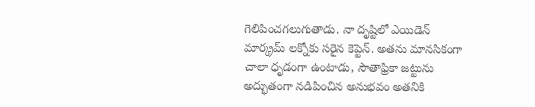గెలిపించగలుగుతాడు. నా దృష్టిలో ఎయిడెన్ మార్క్రమ్ లక్నోకు సరైన కెప్టెన్. అతను మానసికంగా చాలా ధృడంగా ఉంటాడు, సౌతాఫ్రికా జట్టును అద్భుతంగా నడిపించిన అనుభవం అతనికి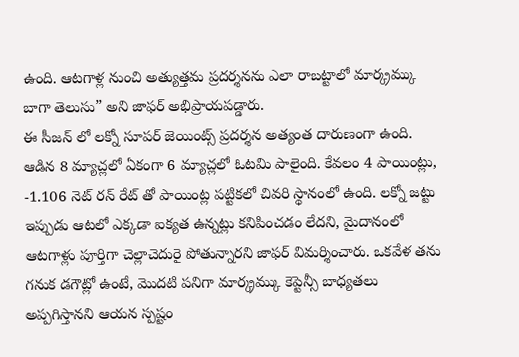ఉంది. ఆటగాళ్ల నుంచి అత్యుత్తమ ప్రదర్శనను ఎలా రాబట్టాలో మార్క్రమ్కు బాగా తెలుసు” అని జాఫర్ అభిప్రాయపడ్డారు.
ఈ సీజన్ లో లక్నో సూపర్ జెయింట్స్ ప్రదర్శన అత్యంత దారుణంగా ఉంది. ఆడిన 8 మ్యాచ్లలో ఏకంగా 6 మ్యాచ్లలో ఓటమి పాలైంది. కేవలం 4 పాయింట్లు, -1.106 నెట్ రన్ రేట్ తో పాయింట్ల పట్టికలో చివరి స్థానంలో ఉంది. లక్నో జట్టు ఇప్పుడు ఆటలో ఎక్కడా ఐక్యత ఉన్నట్లు కనిపించడం లేదని, మైదానంలో ఆటగాళ్లు పూర్తిగా చెల్లాచెదురై పోతున్నారని జాఫర్ విమర్శించారు. ఒకవేళ తను గనుక డగౌట్లో ఉంటే, మొదటి పనిగా మార్క్రమ్కు కెప్టెన్సీ బాధ్యతలు అప్పగిస్తానని ఆయన స్పష్టం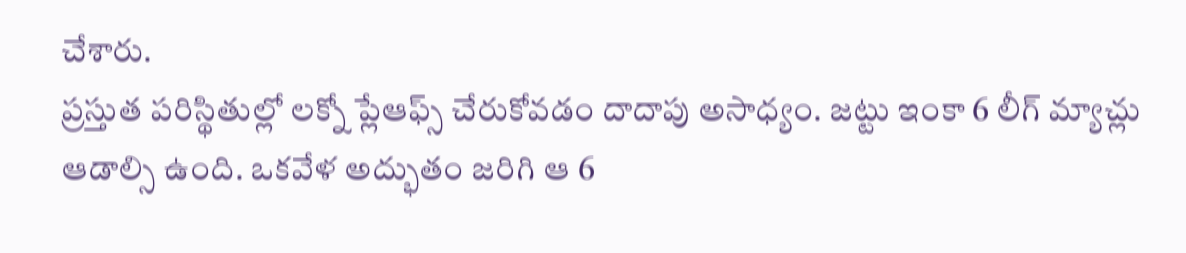చేశారు.
ప్రస్తుత పరిస్థితుల్లో లక్నో ప్లేఆఫ్స్ చేరుకోవడం దాదాపు అసాధ్యం. జట్టు ఇంకా 6 లీగ్ మ్యాచ్లు ఆడాల్సి ఉంది. ఒకవేళ అద్భుతం జరిగి ఆ 6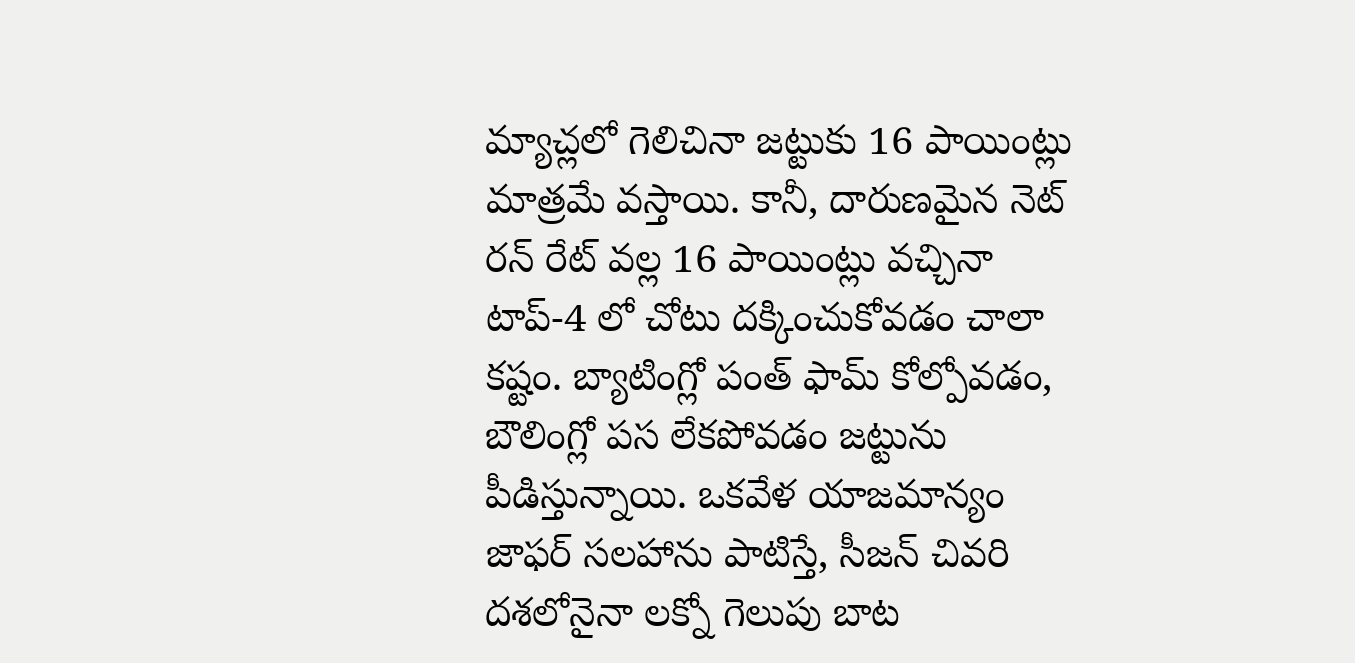మ్యాచ్లలో గెలిచినా జట్టుకు 16 పాయింట్లు మాత్రమే వస్తాయి. కానీ, దారుణమైన నెట్ రన్ రేట్ వల్ల 16 పాయింట్లు వచ్చినా టాప్-4 లో చోటు దక్కించుకోవడం చాలా కష్టం. బ్యాటింగ్లో పంత్ ఫామ్ కోల్పోవడం, బౌలింగ్లో పస లేకపోవడం జట్టును పీడిస్తున్నాయి. ఒకవేళ యాజమాన్యం జాఫర్ సలహాను పాటిస్తే, సీజన్ చివరి దశలోనైనా లక్నో గెలుపు బాట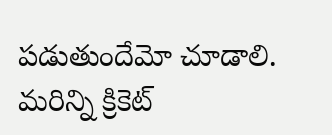పడుతుందేమో చూడాలి.
మరిన్ని క్రికెట్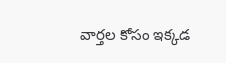వార్తల కోసం ఇక్కడ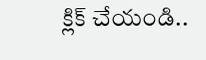క్లిక్ చేయండి..